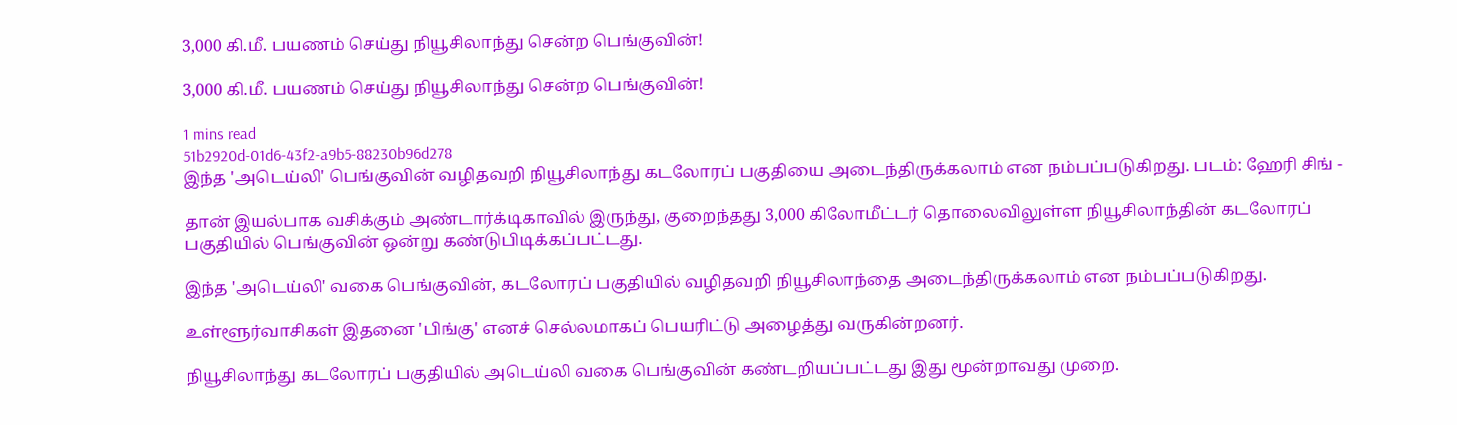3,000 கி.மீ. பயணம் செய்து நியூசிலாந்து சென்ற பெங்குவின்!

3,000 கி.மீ. பயணம் செய்து நியூசிலாந்து சென்ற பெங்குவின்!

1 mins read
51b2920d-01d6-43f2-a9b5-88230b96d278
இந்த 'அடெய்லி' பெங்குவின் வழிதவறி நியூசிலாந்து கடலோரப் பகுதியை அடைந்திருக்கலாம் என நம்பப்படுகிறது. படம்: ஹேரி சிங் -

தான் இயல்பாக வசிக்கும் அண்டார்க்டிகாவில் இருந்து, குறைந்தது 3,000 கிலோமீட்டர் தொலைவிலுள்ள நியூசிலாந்தின் கடலோரப் பகுதியில் பெங்குவின் ஒன்று கண்டுபிடிக்கப்பட்டது.

இந்த 'அடெய்லி' வகை பெங்குவின், கடலோரப் பகுதியில் வழிதவறி நியூசிலாந்தை அடைந்திருக்கலாம் என நம்பப்படுகிறது.

உள்ளூர்வாசிகள் இதனை 'பிங்கு' எனச் செல்லமாகப் பெயரிட்டு அழைத்து வருகின்றனர்.

நியூசிலாந்து கடலோரப் பகுதியில் அடெய்லி வகை பெங்குவின் கண்டறியப்பட்டது இது மூன்றாவது முறை.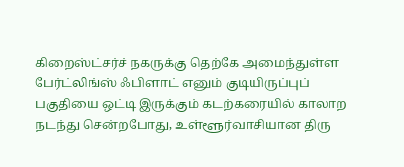கிறைஸ்ட்சர்ச் நகருக்கு தெற்கே அமைந்துள்ள பேர்ட்லிங்ஸ் ஃபிளாட் எனும் குடியிருப்புப் பகுதியை ஒட்டி இருக்கும் கடற்கரையில் காலாற நடந்து சென்றபோது, உள்ளூர்வாசியான திரு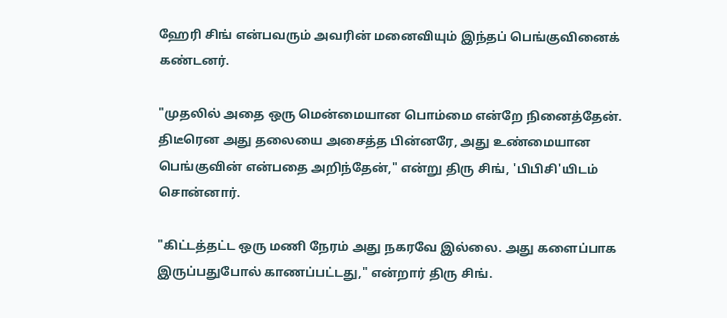ஹேரி சிங் என்பவரும் அவரின் மனைவியும் இந்தப் பெங்குவினைக் கண்டனர்.

"முதலில் அதை ஒரு மென்மையான பொம்மை என்றே நினைத்தேன். திடீரென அது தலையை அசைத்த பின்னரே, அது உண்மையான பெங்குவின் என்பதை அறிந்தேன்," என்று திரு சிங், 'பிபிசி'யிடம் சொன்னார்.

"கிட்டத்தட்ட ஒரு மணி நேரம் அது நகரவே இல்லை. அது களைப்பாக இருப்பதுபோல் காணப்பட்டது," என்றார் திரு சிங்.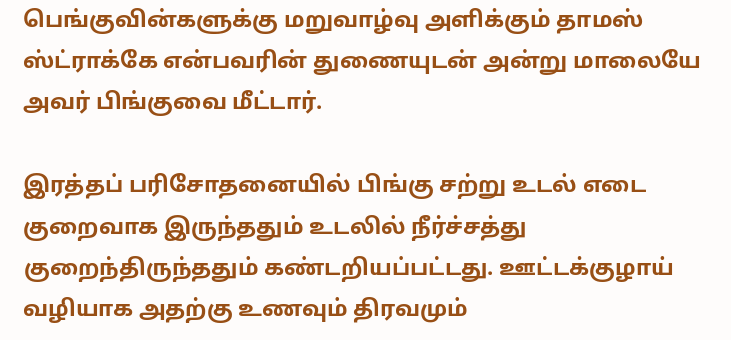பெங்குவின்களுக்கு மறுவாழ்வு அளிக்கும் தாமஸ் ஸ்ட்ராக்கே என்பவரின் துணையுடன் அன்று மாலையே அவர் பிங்குவை மீட்டார்.

இரத்தப் பரிசோதனையில் பிங்கு சற்று உடல் எடை குறைவாக இருந்ததும் உடலில் நீர்ச்சத்து குறைந்திருந்ததும் கண்டறியப்பட்டது. ஊட்டக்குழாய் வழியாக அதற்கு உணவும் திரவமும்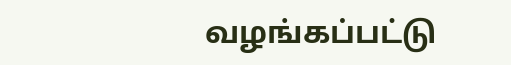வழங்கப்பட்டு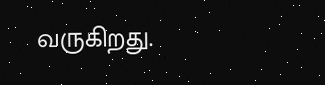வருகிறது.